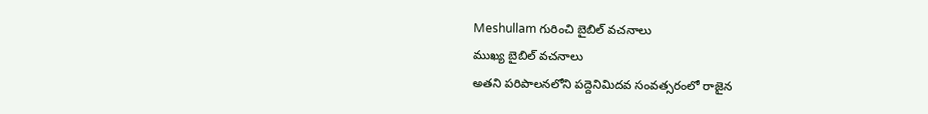Meshullam గురించి బైబిల్ వచనాలు
ముఖ్య బైబిల్ వచనాలు
అతని పరిపాలనలోని పద్దెనిమిదవ సంవత్సరంలో రాజైన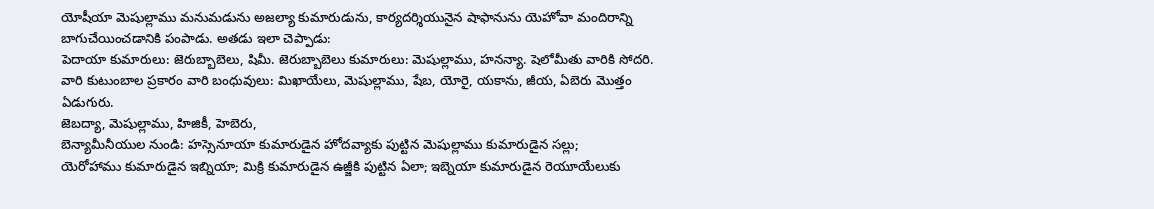యోషీయా మెషుల్లాము మనుమడును అజల్యా కుమారుడును, కార్యదర్శియునైన షాఫానును యెహోవా మందిరాన్ని బాగుచేయించడానికి పంపాడు. అతడు ఇలా చెప్పాడు:
పెదాయా కుమారులు: జెరుబ్బాబెలు, షిమీ. జెరుబ్బాబెలు కుమారులు: మెషుల్లాము, హనన్యా. షెలోమీతు వారికి సోదరి.
వారి కుటుంబాల ప్రకారం వారి బంధువులు: మిఖాయేలు, మెషుల్లాము, షేబ, యోరై, యకాను, జీయ, ఏబెరు మొత్తం ఏడుగురు.
జెబద్యా, మెషుల్లాము, హిజికీ, హెబెరు,
బెన్యామీనీయుల నుండి: హస్సెనూయా కుమారుడైన హోదవ్యాకు పుట్టిన మెషుల్లాము కుమారుడైన సల్లు;
యెరోహాము కుమారుడైన ఇబ్నియా; మిక్రి కుమారుడైన ఉజ్జీకి పుట్టిన ఏలా; ఇబ్నెయా కుమారుడైన రెయూయేలుకు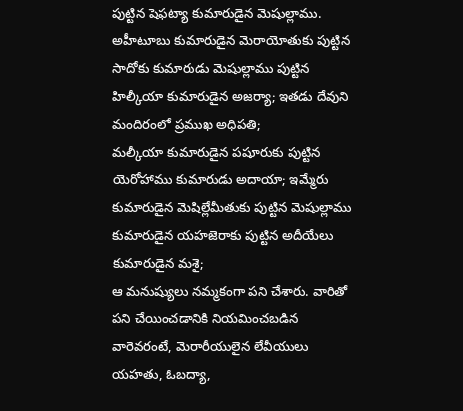పుట్టిన షెఫట్యా కుమారుడైన మెషుల్లాము.
అహీటూబు కుమారుడైన మెరాయోతుకు పుట్టిన సాదోకు కుమారుడు మెషుల్లాము పుట్టిన హిల్కీయా కుమారుడైన అజర్యా; ఇతడు దేవుని మందిరంలో ప్రముఖ అధిపతి;
మల్కీయా కుమారుడైన పషూరుకు పుట్టిన యెరోహాము కుమారుడు అదాయా; ఇమ్మేరు కుమారుడైన మెషిల్లేమీతుకు పుట్టిన మెషుల్లాము కుమారుడైన యహజెరాకు పుట్టిన అదీయేలు కుమారుడైన మశై;
ఆ మనుష్యులు నమ్మకంగా పని చేశారు. వారితో పని చేయించడానికి నియమించబడిన వారెవరంటే, మెరారీయులైన లేవీయులు యహతు, ఓబద్యా,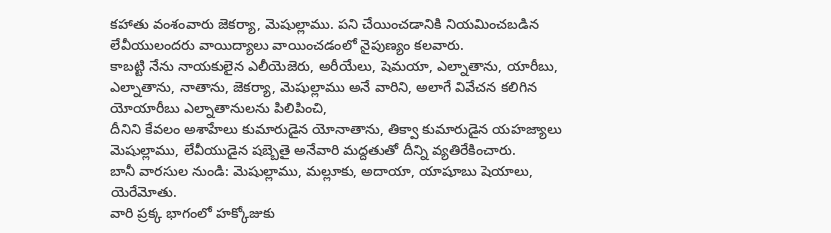కహాతు వంశంవారు జెకర్యా, మెషుల్లాము. పని చేయించడానికి నియమించబడిన లేవీయులందరు వాయిద్యాలు వాయించడంలో నైపుణ్యం కలవారు.
కాబట్టి నేను నాయకులైన ఎలీయెజెరు, అరీయేలు, షెమయా, ఎల్నాతాను, యారీబు, ఎల్నాతాను, నాతాను, జెకర్యా, మెషుల్లాము అనే వారిని, అలాగే వివేచన కలిగిన యోయారీబు ఎల్నాతానులను పిలిపించి,
దీనిని కేవలం అశాహేలు కుమారుడైన యోనాతాను, తిక్వా కుమారుడైన యహజ్యాలు మెషుల్లాము, లేవీయుడైన షబ్బెతై అనేవారి మద్దతుతో దీన్ని వ్యతిరేకించారు.
బానీ వారసుల నుండి: మెషుల్లాము, మల్లూకు, అదాయా, యాషూబు షెయాలు, యెరేమోతు.
వారి ప్రక్క భాగంలో హక్కోజుకు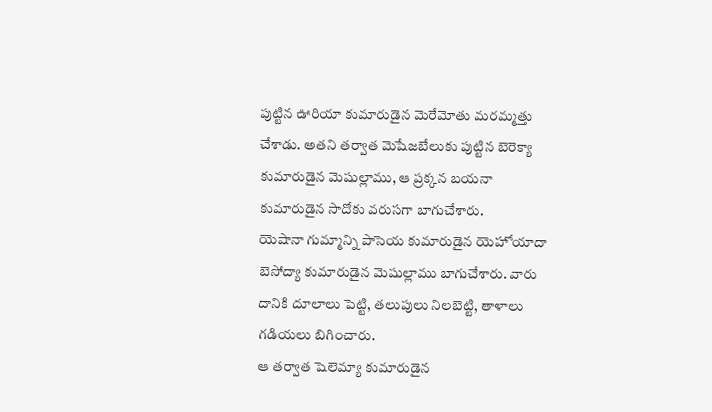పుట్టిన ఊరియా కుమారుడైన మెరేమోతు మరమ్మత్తు చేశాడు. అతని తర్వాత మెషేజబేలుకు పుట్టిన బెరెక్యా కుమారుడైన మెషుల్లాము, ఆ ప్రక్కన బయనా కుమారుడైన సాదోకు వరుసగా బాగుచేశారు.
యెషానా గుమ్మాన్ని పాసెయ కుమారుడైన యెహోయాదా బెసోద్యా కుమారుడైన మెషుల్లాము బాగుచేశారు. వారు దానికి దూలాలు పెట్టి, తలుపులు నిలబెట్టి, తాళాలు గడియలు బిగించారు.
ఆ తర్వాత షెలెమ్యా కుమారుడైన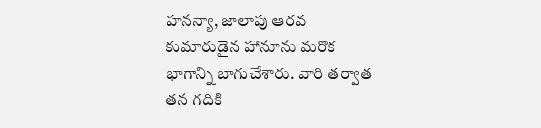హనన్యా, జాలాపు ఆరవ కుమారుడైన హానూను మరొక భాగాన్ని బాగుచేశారు. వారి తర్వాత తన గదికి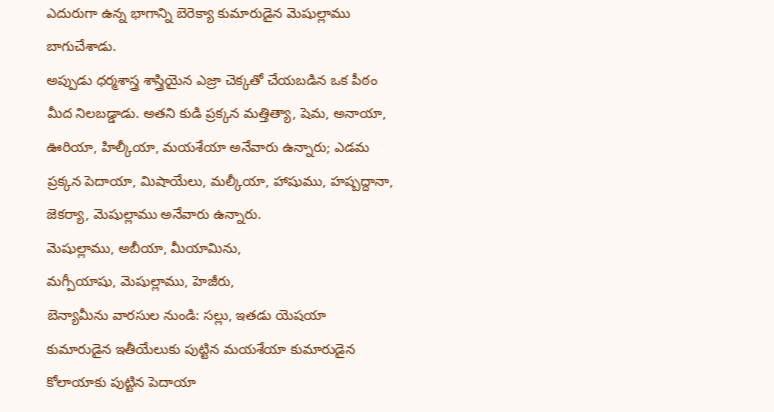ఎదురుగా ఉన్న భాగాన్ని బెరెక్యా కుమారుడైన మెషుల్లాము బాగుచేశాడు.
అప్పుడు ధర్మశాస్త్ర శాస్త్రియైన ఎజ్రా చెక్కతో చేయబడిన ఒక పీఠం మీద నిలబడ్డాడు. అతని కుడి ప్రక్కన మత్తిత్యా, షెమ, అనాయా, ఊరియా, హిల్కీయా, మయశేయా అనేవారు ఉన్నారు; ఎడమ ప్రక్కన పెదాయా, మిషాయేలు, మల్కీయా, హాషుము, హష్బద్దానా, జెకర్యా, మెషుల్లాము అనేవారు ఉన్నారు.
మెషుల్లాము, అబీయా, మీయామిను,
మగ్పీయాషు, మెషుల్లాము, హెజీరు,
బెన్యామీను వారసుల నుండి: సల్లు, ఇతడు యెషయా కుమారుడైన ఇతీయేలుకు పుట్టిన మయశేయా కుమారుడైన కోలాయాకు పుట్టిన పెదాయా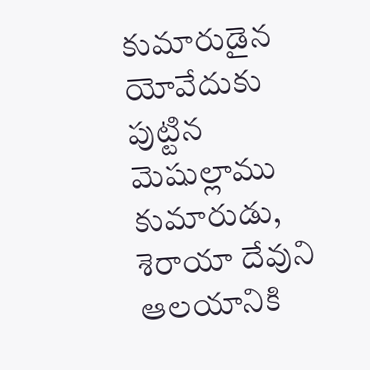కుమారుడైన యోవేదుకు పుట్టిన మెషుల్లాము కుమారుడు,
శెరాయా దేవుని ఆలయానికి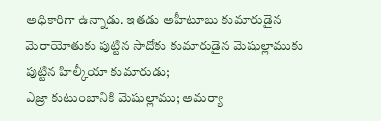అధికారిగా ఉన్నాడు. ఇతడు అహీటూబు కుమారుడైన మెరాయోతుకు పుట్టిన సాదోకు కుమారుడైన మెషుల్లాముకు పుట్టిన హిల్కీయా కుమారుడు;
ఎజ్రా కుటుంబానికి మెషుల్లాము; అమర్యా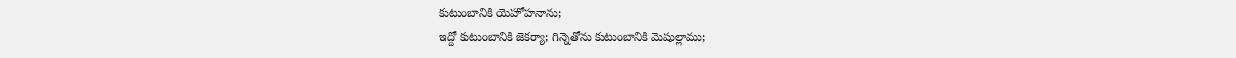కుటుంబానికి యెహోహనాను;
ఇద్దో కుటుంబానికి జెకర్యా; గిన్నెతోను కుటుంబానికి మెషుల్లాము;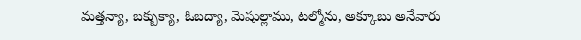మత్తన్యా, బక్బుక్యా, ఓబద్యా, మెషుల్లాము, టల్మోను, అక్కూబు అనేవారు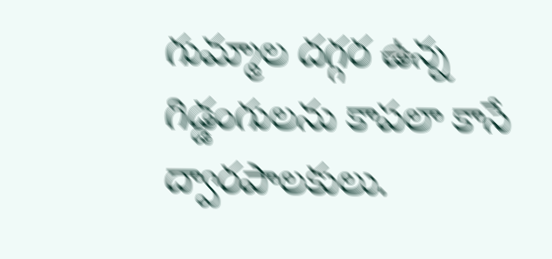గుమ్మాల దగ్గర ఉన్న గిడ్డంగులను కాపలా కాసే ద్వారపాలకులు.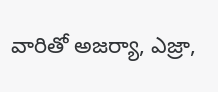వారితో అజర్యా, ఎజ్రా,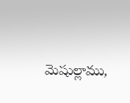మెషుల్లాము,